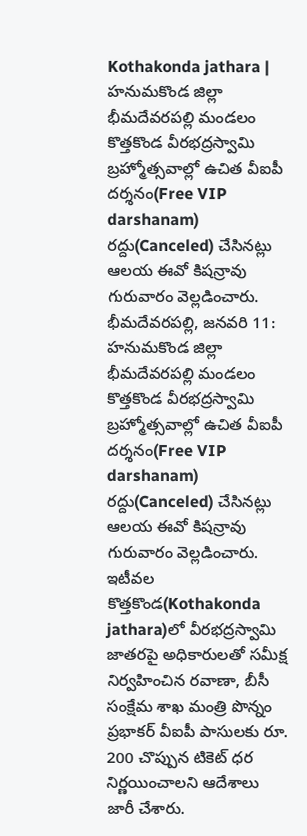Kothakonda jathara | హనుమకొండ జిల్లా భీమదేవరపల్లి మండలం కొత్తకొండ వీరభద్రస్వామి బ్రహ్మోత్సవాల్లో ఉచిత వీఐపీ దర్శనం(Free VIP darshanam) రద్దు(Canceled) చేసినట్లు ఆలయ ఈవో కిషన్రావు గురువారం వెల్లడించారు.
భీమదేవరపల్లి, జనవరి 11: హనుమకొండ జిల్లా భీమదేవరపల్లి మండలం కొత్తకొండ వీరభద్రస్వామి బ్రహ్మోత్సవాల్లో ఉచిత వీఐపీ దర్శనం(Free VIP darshanam) రద్దు(Canceled) చేసినట్లు ఆలయ ఈవో కిషన్రావు గురువారం వెల్లడించారు. ఇటీవల కొత్తకొండ(Kothakonda jathara)లో వీరభద్రస్వామి జాతరపై అధికారులతో సమీక్ష నిర్వహించిన రవాణా, బీసీ సంక్షేమ శాఖ మంత్రి పొన్నం ప్రభాకర్ వీఐపీ పాసులకు రూ. 200 చొప్పున టికెట్ ధర నిర్ణయించాలని ఆదేశాలు జారీ చేశారు.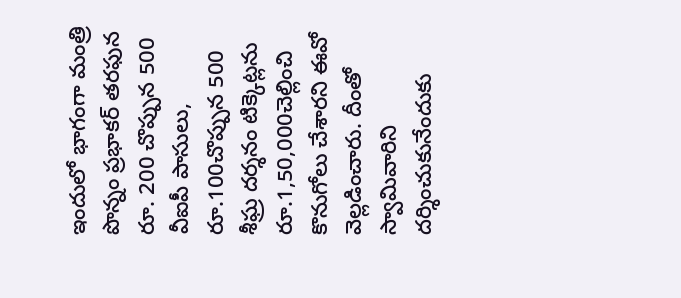ఇందులో భాగంగా మంత్రి పొన్నం ప్రభాకర్ తరఫున రూ. 200 చొప్పున 500 వీఐపీ పాసులు, రూ.100చొప్పున 500 శీఘ్ర దర్శనం టిక్కెట్లను రూ.1,50,000చెల్లించి కొనుగోలు చేశారని ఈవో వెల్లడించారు. దీంతో స్వామివారిని దర్శించుకునేందుకు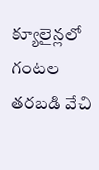క్యూలైన్లలో గంటల తరబడి వేచి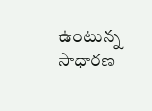ఉంటున్న సాధారణ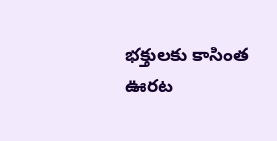భక్తులకు కాసింత ఊరట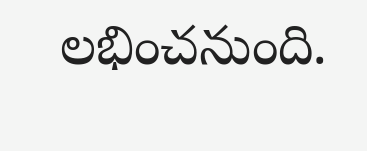లభించనుంది.